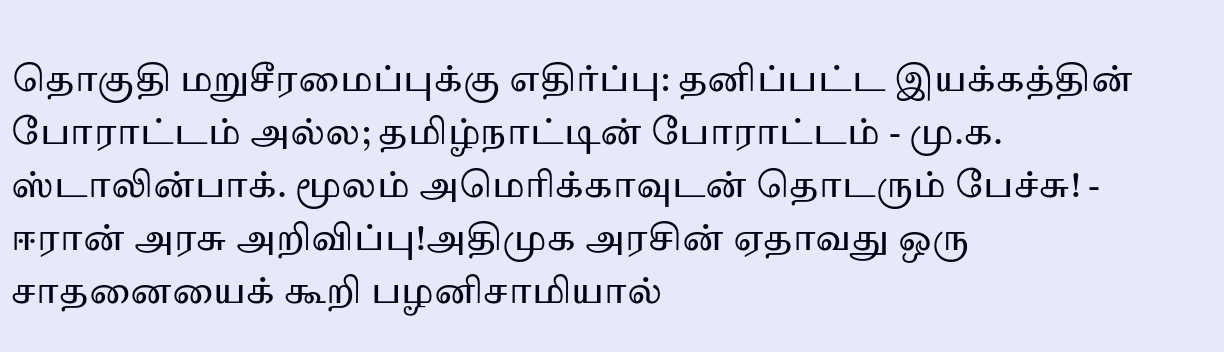தொகுதி மறுசீரமைப்புக்கு எதிர்ப்பு: தனிப்பட்ட இயக்கத்தின் போராட்டம் அல்ல; தமிழ்நாட்டின் போராட்டம் - மு.க. ஸ்டாலின்பாக். மூலம் அமெரிக்காவுடன் தொடரும் பேச்சு! - ஈரான் அரசு அறிவிப்பு!அதிமுக அரசின் ஏதாவது ஒரு சாதனையைக் கூறி பழனிசாமியால்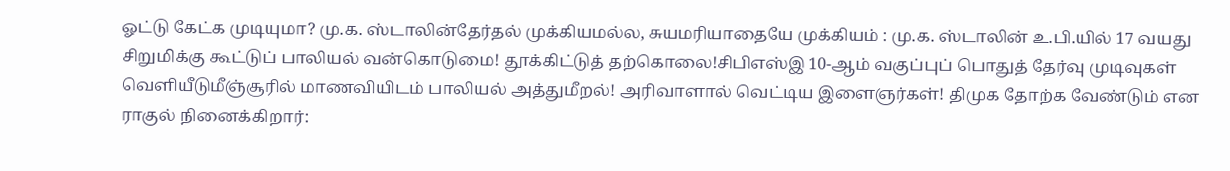ஓட்டு கேட்க முடியுமா? மு.க. ஸ்டாலின்தேர்தல் முக்கியமல்ல, சுயமரியாதையே முக்கியம் : மு.க. ஸ்டாலின் உ.பி.யில் 17 வயது சிறுமிக்கு கூட்டுப் பாலியல் வன்கொடுமை! தூக்கிட்டுத் தற்கொலை!சிபிஎஸ்இ 10-ஆம் வகுப்புப் பொதுத் தேர்வு முடிவுகள் வெளியீடுமீஞ்சூரில் மாணவியிடம் பாலியல் அத்துமீறல்! அரிவாளால் வெட்டிய இளைஞர்கள்! திமுக தோற்க வேண்டும் என ராகுல் நினைக்கிறார்: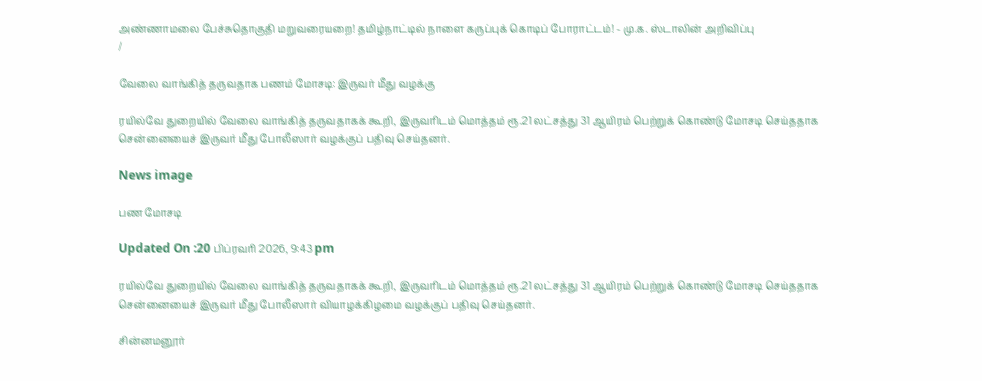அண்ணாமலை பேச்சுதொகுதி மறுவரையறை! தமிழ்நாட்டில் நாளை கருப்புக் கொடிப் போராட்டம்! - மு.க. ஸ்டாலின் அறிவிப்பு
/

வேலை வாங்கித் தருவதாக பணம் மோசடி: இருவர் மீது வழக்கு

ரயில்வே துறையில் வேலை வாங்கித் தருவதாகக் கூறி, இருவரிடம் மொத்தம் ரூ.21 லட்சத்து 31 ஆயிரம் பெற்றுக் கொண்டு மோசடி செய்ததாக சென்னையைச் இருவர் மீது போலீஸார் வழக்குப் பதிவு செய்தனர்.

News image

பண மோசடி

Updated On :20 பிப்ரவரி 2026, 9:43 pm

ரயில்வே துறையில் வேலை வாங்கித் தருவதாகக் கூறி, இருவரிடம் மொத்தம் ரூ.21 லட்சத்து 31 ஆயிரம் பெற்றுக் கொண்டு மோசடி செய்ததாக சென்னையைச் இருவர் மீது போலீஸார் வியாழக்கிழமை வழக்குப் பதிவு செய்தனர்.

சின்னமனூர்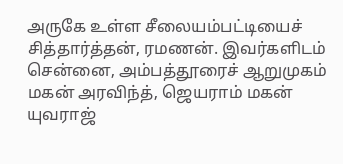அருகே உள்ள சீலையம்பட்டியைச் சித்தார்த்தன், ரமணன். இவர்களிடம் சென்னை, அம்பத்தூரைச் ஆறுமுகம் மகன் அரவிந்த், ஜெயராம் மகன் யுவராஜ்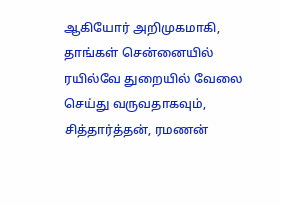ஆகியோர் அறிமுகமாகி, தாங்கள் சென்னையில் ரயில்வே துறையில் வேலை செய்து வருவதாகவும், சித்தார்த்தன், ரமணன்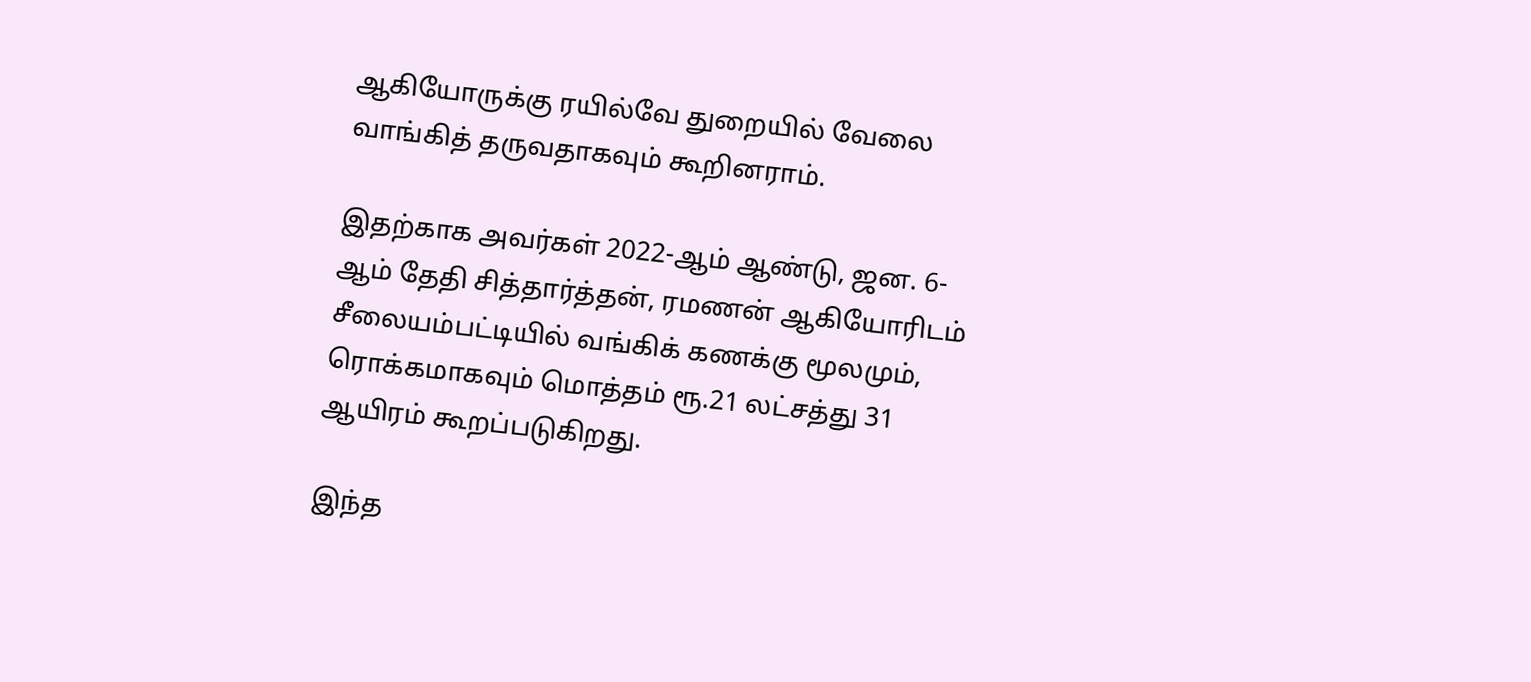ஆகியோருக்கு ரயில்வே துறையில் வேலை வாங்கித் தருவதாகவும் கூறினராம்.

இதற்காக அவர்கள் 2022-ஆம் ஆண்டு, ஜன. 6-ஆம் தேதி சித்தார்த்தன், ரமணன் ஆகியோரிடம் சீலையம்பட்டியில் வங்கிக் கணக்கு மூலமும், ரொக்கமாகவும் மொத்தம் ரூ.21 லட்சத்து 31 ஆயிரம் கூறப்படுகிறது.

இந்த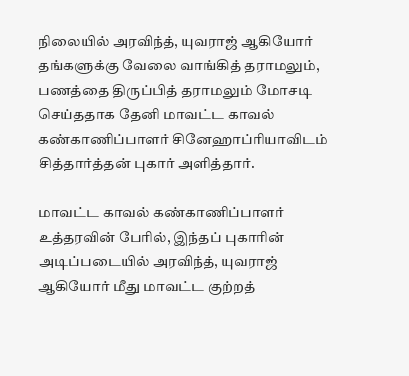நிலையில் அரவிந்த், யுவராஜ் ஆகியோர் தங்களுக்கு வேலை வாங்கித் தராமலும், பணத்தை திருப்பித் தராமலும் மோசடி செய்ததாக தேனி மாவட்ட காவல் கண்காணிப்பாளர் சினேஹாப்ரியாவிடம் சித்தார்த்தன் புகார் அளித்தார்.

மாவட்ட காவல் கண்காணிப்பாளர் உத்தரவின் பேரில், இந்தப் புகாரின் அடிப்படையில் அரவிந்த், யுவராஜ் ஆகியோர் மீது மாவட்ட குற்றத்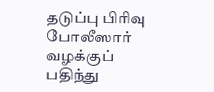தடுப்பு பிரிவு போலீஸார் வழக்குப் பதிந்து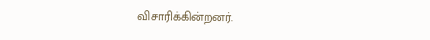விசாரிக்கின்றனர்.